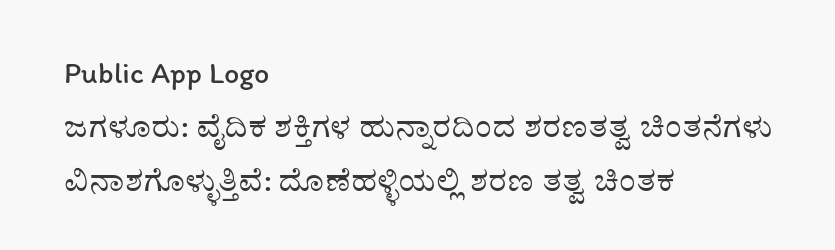Public App Logo
ಜಗಳೂರು: ವೈದಿಕ ಶಕ್ತಿಗಳ ಹುನ್ನಾರದಿಂದ ಶರಣತತ್ವ ಚಿಂತನೆಗಳು ವಿನಾಶಗೊಳ್ಳುತ್ತಿವೆ: ದೊಣೆಹಳ್ಳಿಯಲ್ಲಿ ಶರಣ ತತ್ವ ಚಿಂತಕ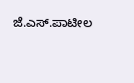ಜೆ.ಎಸ್.ಪಾಟೀಲ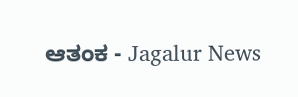ಆತಂಕ - Jagalur News